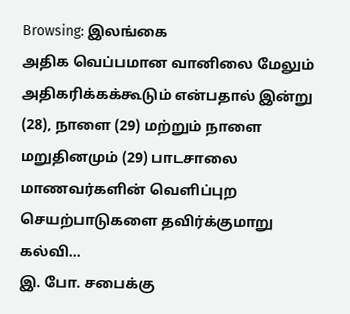Browsing: இலங்கை
அதிக வெப்பமான வானிலை மேலும் அதிகரிக்கக்கூடும் என்பதால் இன்று (28), நாளை (29) மற்றும் நாளை மறுதினமும் (29) பாடசாலை மாணவர்களின் வௌிப்புற செயற்பாடுகளை தவிர்க்குமாறு கல்வி…
இ. போ. சபைக்கு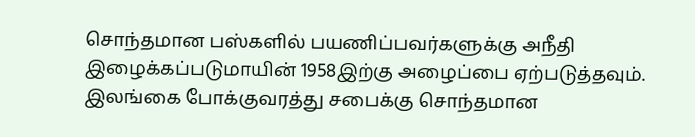சொந்தமான பஸ்களில் பயணிப்பவர்களுக்கு அநீதி இழைக்கப்படுமாயின் 1958இற்கு அழைப்பை ஏற்படுத்தவும்.
இலங்கை போக்குவரத்து சபைக்கு சொந்தமான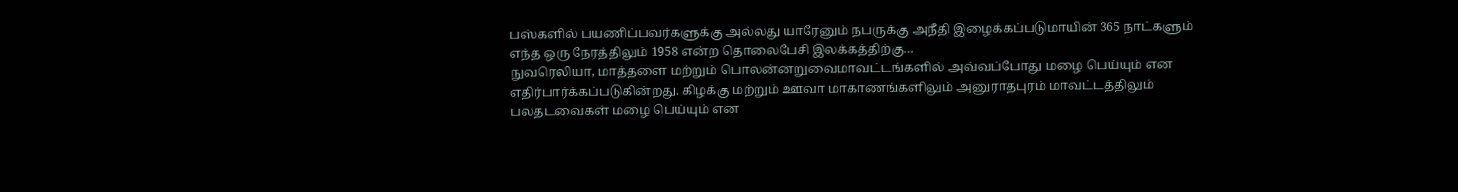பஸ்களில் பயணிப்பவர்களுக்கு அல்லது யாரேனும் நபருக்கு அநீதி இழைக்கப்படுமாயின் 365 நாட்களும் எந்த ஒரு நேரத்திலும் 1958 என்ற தொலைபேசி இலக்கத்திற்கு…
நுவரெலியா, மாத்தளை மற்றும் பொலன்னறுவைமாவட்டங்களில் அவ்வப்போது மழை பெய்யும் என எதிர்பார்க்கப்படுகின்றது. கிழக்கு மற்றும் ஊவா மாகாணங்களிலும் அனுராதபுரம் மாவட்டத்திலும் பலதடவைகள் மழை பெய்யும் என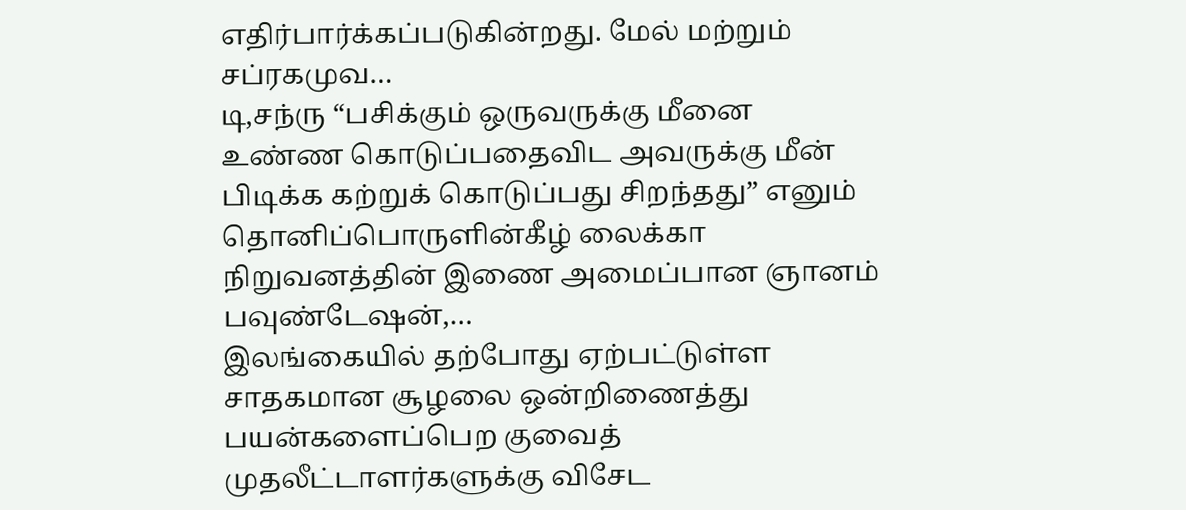எதிர்பார்க்கப்படுகின்றது. மேல் மற்றும் சப்ரகமுவ…
டி,சந்ரு “பசிக்கும் ஒருவருக்கு மீனை உண்ண கொடுப்பதைவிட அவருக்கு மீன் பிடிக்க கற்றுக் கொடுப்பது சிறந்தது” எனும் தொனிப்பொருளின்கீழ் லைக்கா நிறுவனத்தின் இணை அமைப்பான ஞானம் பவுண்டேஷன்,…
இலங்கையில் தற்போது ஏற்பட்டுள்ள சாதகமான சூழலை ஒன்றிணைத்து பயன்களைப்பெற குவைத் முதலீட்டாளர்களுக்கு விசேட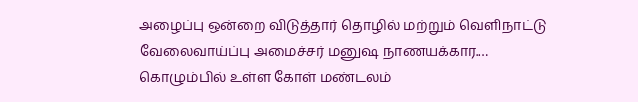அழைப்பு ஒன்றை விடுத்தார் தொழில் மற்றும் வெளிநாட்டு வேலைவாய்ப்பு அமைச்சர் மனுஷ நாணயக்கார.…
கொழும்பில் உள்ள கோள் மண்டலம்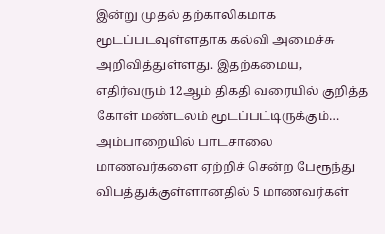இன்று முதல் தற்காலிகமாக மூடப்படவுள்ளதாக கல்வி அமைச்சு அறிவித்துள்ளது. இதற்கமைய, எதிர்வரும் 12ஆம் திகதி வரையில் குறித்த கோள் மண்டலம் மூடப்பட்டிருக்கும்…
அம்பாறையில் பாடசாலை மாணவர்களை ஏற்றிச் சென்ற பேரூந்து விபத்துக்குள்ளானதில் 5 மாணவர்கள்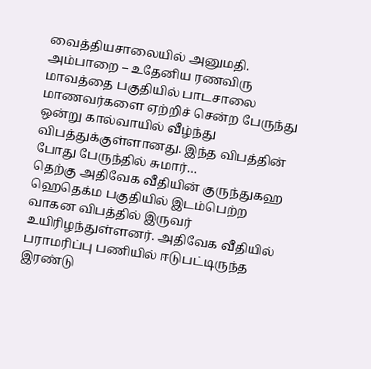வைத்தியசாலையில் அனுமதி.
அம்பாறை – உதேனிய ரணவிரு மாவத்தை பகுதியில் பாடசாலை மாணவர்களை ஏற்றிச் சென்ற பேருந்து ஒன்று கால்வாயில் வீழ்ந்து விபத்துக்குள்ளானது. இந்த விபத்தின் போது பேருந்தில் சுமார்…
தெற்கு அதிவேக வீதியின் குருந்துகஹ ஹெதெக்ம பகுதியில் இடம்பெற்ற வாகன விபத்தில் இருவர் உயிரிழந்துள்ளனர். அதிவேக வீதியில் பராமரிப்பு பணியில் ஈடுபட்டிருந்த இரண்டு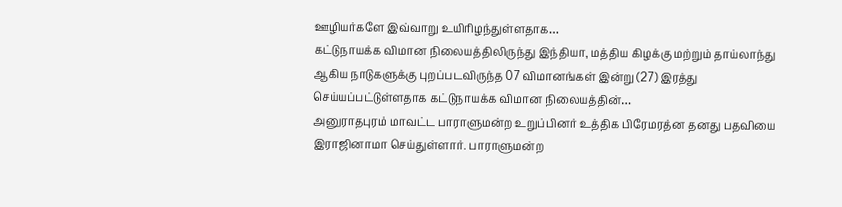ஊழியர்களே இவ்வாறு உயிரிழந்துள்ளதாக…
கட்டுநாயக்க விமான நிலையத்திலிருந்து இந்தியா, மத்திய கிழக்கு மற்றும் தாய்லாந்து ஆகிய நாடுகளுக்கு புறப்படவிருந்த 07 விமானங்கள் இன்று (27) இரத்து செய்யப்பட்டுள்ளதாக கட்டுநாயக்க விமான நிலையத்தின்…
அனுராதபுரம் மாவட்ட பாராளுமன்ற உறுப்பினர் உத்திக பிரேமரத்ன தனது பதவியை இராஜினாமா செய்துள்ளார். பாராளுமன்ற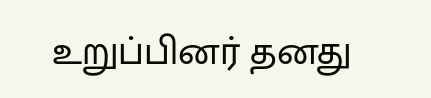உறுப்பினர் தனது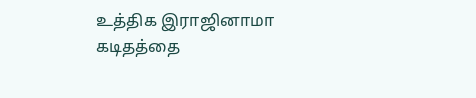உத்திக இராஜினாமா கடிதத்தை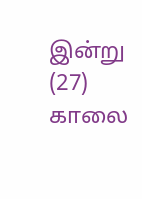இன்று (27) காலை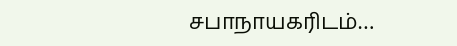சபாநாயகரிடம்…